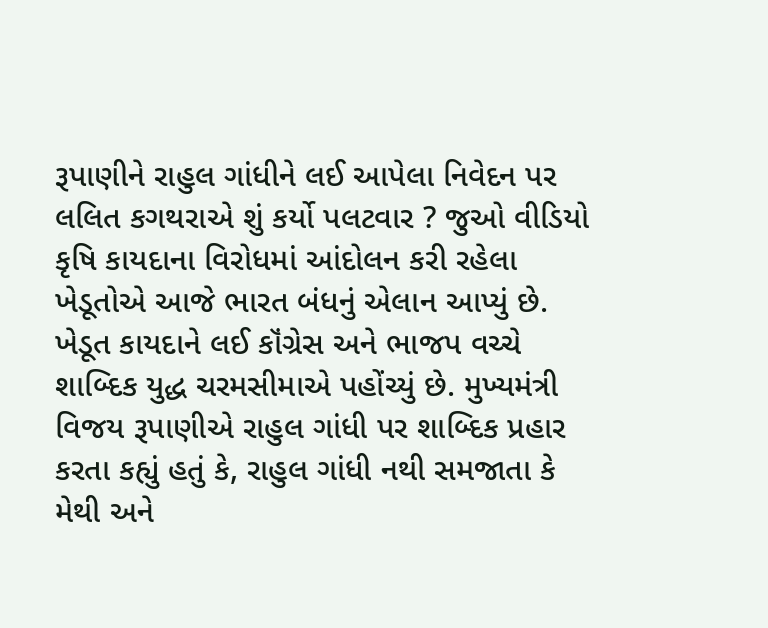રૂપાણીને રાહુલ ગાંધીને લઈ આપેલા નિવેદન પર લલિત કગથરાએ શું કર્યો પલટવાર ? જુઓ વીડિયો
કૃષિ કાયદાના વિરોધમાં આંદોલન કરી રહેલા ખેડૂતોએ આજે ભારત બંધનું એલાન આપ્યું છે. ખેડૂત કાયદાને લઈ કૉંગ્રેસ અને ભાજપ વચ્ચે શાબ્દિક યુદ્ધ ચરમસીમાએ પહોંચ્યું છે. મુખ્યમંત્રી વિજય રૂપાણીએ રાહુલ ગાંધી પર શાબ્દિક પ્રહાર કરતા કહ્યું હતું કે, રાહુલ ગાંધી નથી સમજાતા કે મેથી અને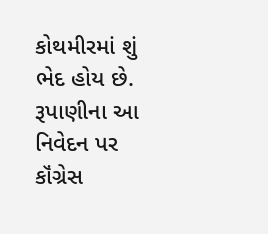કોથમીરમાં શું ભેદ હોય છે. રૂપાણીના આ નિવેદન પર કૉંગ્રેસ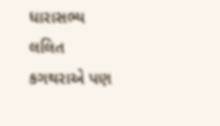ધારાસભ્ય લલિત કગથરાએ પણ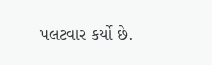પલટવાર કર્યો છે.